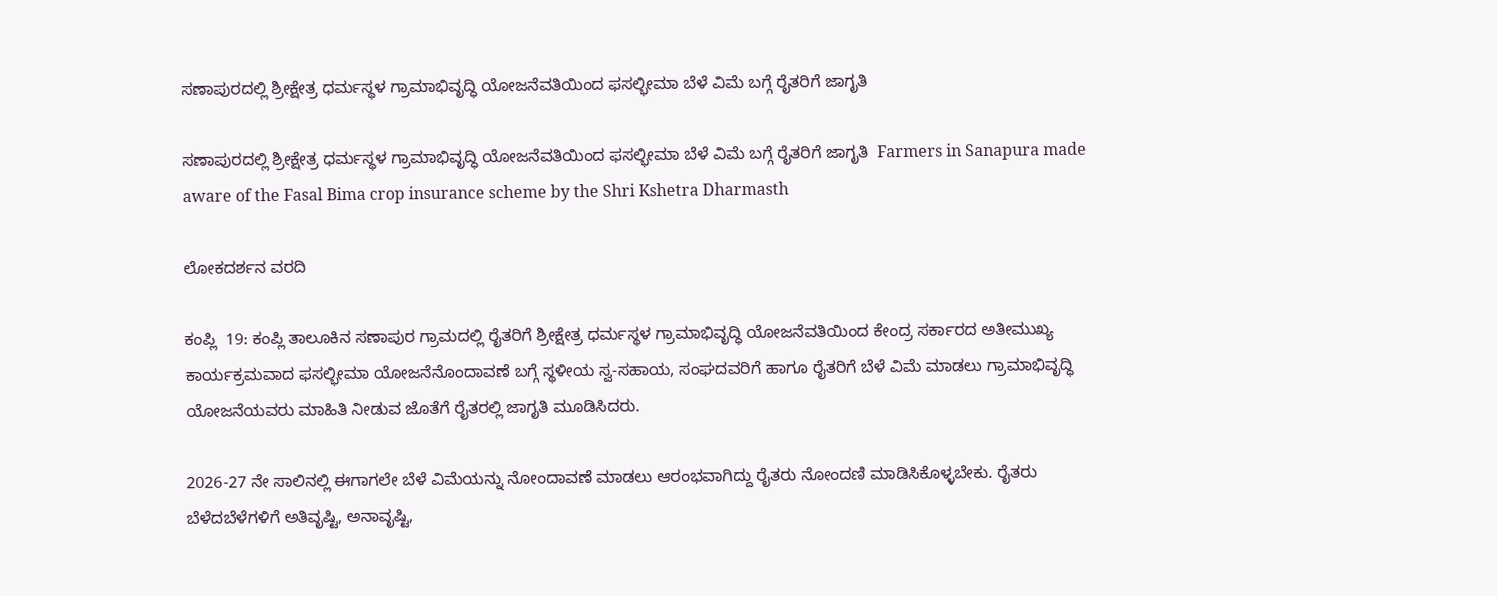ಸಣಾಪುರದಲ್ಲಿ ಶ್ರೀಕ್ಷೇತ್ರ ಧರ್ಮಸ್ಥಳ ಗ್ರಾಮಾಭಿವೃದ್ಧಿ ಯೋಜನೆವತಿಯಿಂದ ಫಸಲ್ಭೀಮಾ ಬೆಳೆ ವಿಮೆ ಬಗ್ಗೆ ರೈತರಿಗೆ ಜಾಗೃತಿ

ಸಣಾಪುರದಲ್ಲಿ ಶ್ರೀಕ್ಷೇತ್ರ ಧರ್ಮಸ್ಥಳ ಗ್ರಾಮಾಭಿವೃದ್ಧಿ ಯೋಜನೆವತಿಯಿಂದ ಫಸಲ್ಭೀಮಾ ಬೆಳೆ ವಿಮೆ ಬಗ್ಗೆ ರೈತರಿಗೆ ಜಾಗೃತಿ  Farmers in Sanapura made aware of the Fasal Bima crop insurance scheme by the Shri Kshetra Dharmasth

ಲೋಕದರ್ಶನ ವರದಿ

ಕಂಪ್ಲಿ  19: ಕಂಪ್ಲಿ ತಾಲೂಕಿನ ಸಣಾಪುರ ಗ್ರಾಮದಲ್ಲಿ ರೈತರಿಗೆ ಶ್ರೀಕ್ಷೇತ್ರ ಧರ್ಮಸ್ಥಳ ಗ್ರಾಮಾಭಿವೃದ್ಧಿ ಯೋಜನೆವತಿಯಿಂದ ಕೇಂದ್ರ ಸರ್ಕಾರದ ಅತೀಮುಖ್ಯ ಕಾರ್ಯಕ್ರಮವಾದ ಫಸಲ್ಭೀಮಾ ಯೋಜನೆನೊಂದಾವಣೆ ಬಗ್ಗೆ ಸ್ಥಳೀಯ ಸ್ವ-ಸಹಾಯ, ಸಂಘದವರಿಗೆ ಹಾಗೂ ರೈತರಿಗೆ ಬೆಳೆ ವಿಮೆ ಮಾಡಲು ಗ್ರಾಮಾಭಿವೃದ್ಧಿ ಯೋಜನೆಯವರು ಮಾಹಿತಿ ನೀಡುವ ಜೊತೆಗೆ ರೈತರಲ್ಲಿ ಜಾಗೃತಿ ಮೂಡಿಸಿದರು.

2026-27 ನೇ ಸಾಲಿನಲ್ಲಿ ಈಗಾಗಲೇ ಬೆಳೆ ವಿಮೆಯನ್ನು ನೋಂದಾವಣೆ ಮಾಡಲು ಆರಂಭವಾಗಿದ್ದು ರೈತರು ನೋಂದಣಿ ಮಾಡಿಸಿಕೊಳ್ಳಬೇಕು. ರೈತರು ಬೆಳೆದಬೆಳೆಗಳಿಗೆ ಅತಿವೃಷ್ಟಿ, ಅನಾವೃಷ್ಟಿ,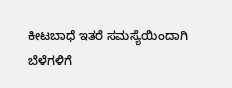ಕೀಟಬಾಧೆ ಇತರೆ ಸಮಸ್ಯೆಯಿಂದಾಗಿ ಬೆಳೆಗಳಿಗೆ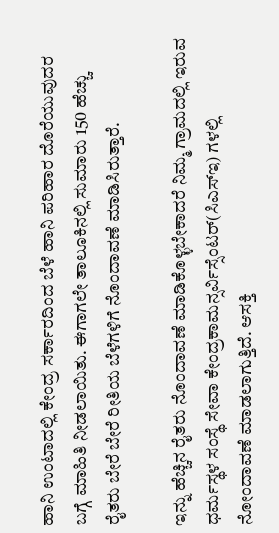ಹಾನಿ ಉಂಟಾದಲ್ಲಿ ಕೇಂದ್ರ ಸರ್ಕಾರದಿಂದ ಬೆಳೆ ಹಾನಿ ಪರಿಹಾರ ದೊರೆಯುವುದರ ಬಗ್ಗೆ ಮಾಹಿತಿ ನೀಡಲಾಯಿತು. ಈಗಾಗಲೇ ತಾಲೂಕಿನಲ್ಲಿ ಸುಮಾರು 150 ಹೆಚ್ಚು ರೈತರು ಬೇರೆ ಬೇರೆ ರೀತಿಯ ಬೆಳೆಗಳಿಗೆ ನೊಂದಾವಣೆ ಮಾಡಿಸಿರುತ್ತಾರೆ.

ಇನ್ನು ಹೆಚ್ಚಿನ ರೈತರು ನೊಂದಾವಣೆ ಮಾಡಿಕೊಳ್ಳಬೇಕಾದರೆ ನಿಮ್ಮ ಗ್ರಾಮದಲ್ಲಿ ಇರುವ ಧರ್ಮಸ್ಥಳ ಸಂಸ್ಥೆ ಸೇವಾ ಕೇಂದ್ರಕಾಮನ್ಸರ್ವಿಸ್ಸೆಂಟರ್(ಸಿಎಸ್‌ಇ) ಗಳಲ್ಲಿ ನೋಂದಾವಣೆ ಮಾಡಲಾಗುತ್ತಿದೆ. ಆಸಕ್ತಿ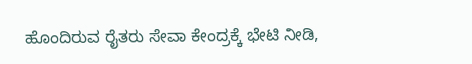ಹೊಂದಿರುವ ರೈತರು ಸೇವಾ ಕೇಂದ್ರಕ್ಕೆ ಭೇಟಿ ನೀಡಿ,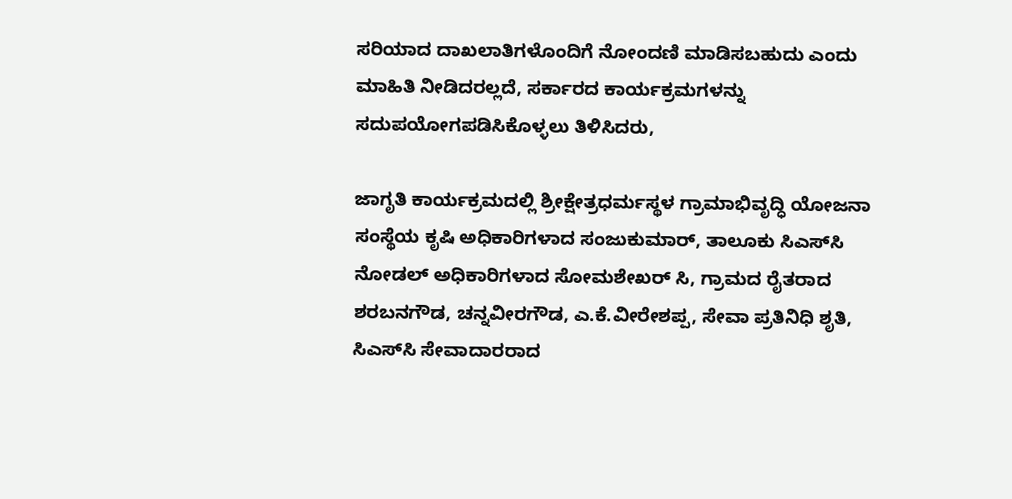ಸರಿಯಾದ ದಾಖಲಾತಿಗಳೊಂದಿಗೆ ನೋಂದಣಿ ಮಾಡಿಸಬಹುದು ಎಂದು ಮಾಹಿತಿ ನೀಡಿದರಲ್ಲದೆ, ಸರ್ಕಾರದ ಕಾರ್ಯಕ್ರಮಗಳನ್ನು ಸದುಪಯೋಗಪಡಿಸಿಕೊಳ್ಳಲು ತಿಳಿಸಿದರು,

ಜಾಗೃತಿ ಕಾರ್ಯಕ್ರಮದಲ್ಲಿ ಶ್ರೀಕ್ಷೇತ್ರಧರ್ಮಸ್ಥಳ ಗ್ರಾಮಾಭಿವೃದ್ಧಿ ಯೋಜನಾ ಸಂಸ್ಥೆಯ ಕೃಷಿ ಅಧಿಕಾರಿಗಳಾದ ಸಂಜುಕುಮಾರ್, ತಾಲೂಕು ಸಿಎಸ್‌ಸಿ ನೋಡಲ್ ಅಧಿಕಾರಿಗಳಾದ ಸೋಮಶೇಖರ್ ಸಿ, ಗ್ರಾಮದ ರೈತರಾದ ಶರಬನಗೌಡ, ಚನ್ನವೀರಗೌಡ, ಎ.ಕೆ.ವೀರೇಶಪ್ಪ, ಸೇವಾ ಪ್ರತಿನಿಧಿ ಶೃತಿ, ಸಿಎಸ್‌ಸಿ ಸೇವಾದಾರರಾದ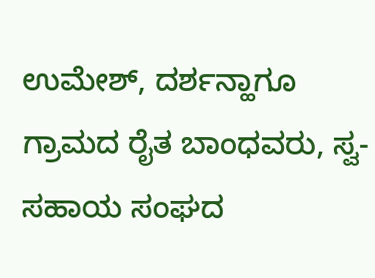ಉಮೇಶ್, ದರ್ಶನ್ಹಾಗೂ ಗ್ರಾಮದ ರೈತ ಬಾಂಧವರು, ಸ್ವ-ಸಹಾಯ ಸಂಘದ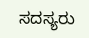ಸದಸ್ಯರು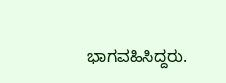ಭಾಗವಹಿಸಿದ್ದರು.